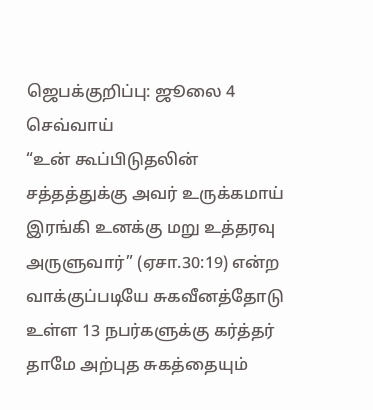ஜெபக்குறிப்பு: ஜூலை 4 செவ்வாய்
“உன் கூப்பிடுதலின் சத்தத்துக்கு அவர் உருக்கமாய் இரங்கி உனக்கு மறு உத்தரவு அருளுவார்” (ஏசா.30:19) என்ற வாக்குப்படியே சுகவீனத்தோடு உள்ள 13 நபர்களுக்கு கர்த்தர் தாமே அற்புத சுகத்தையும்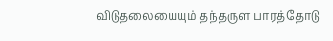விடுதலையையும் தந்தருள பாரத்தோடு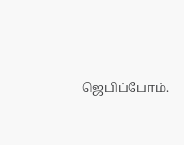ஜெபிப்போம்.